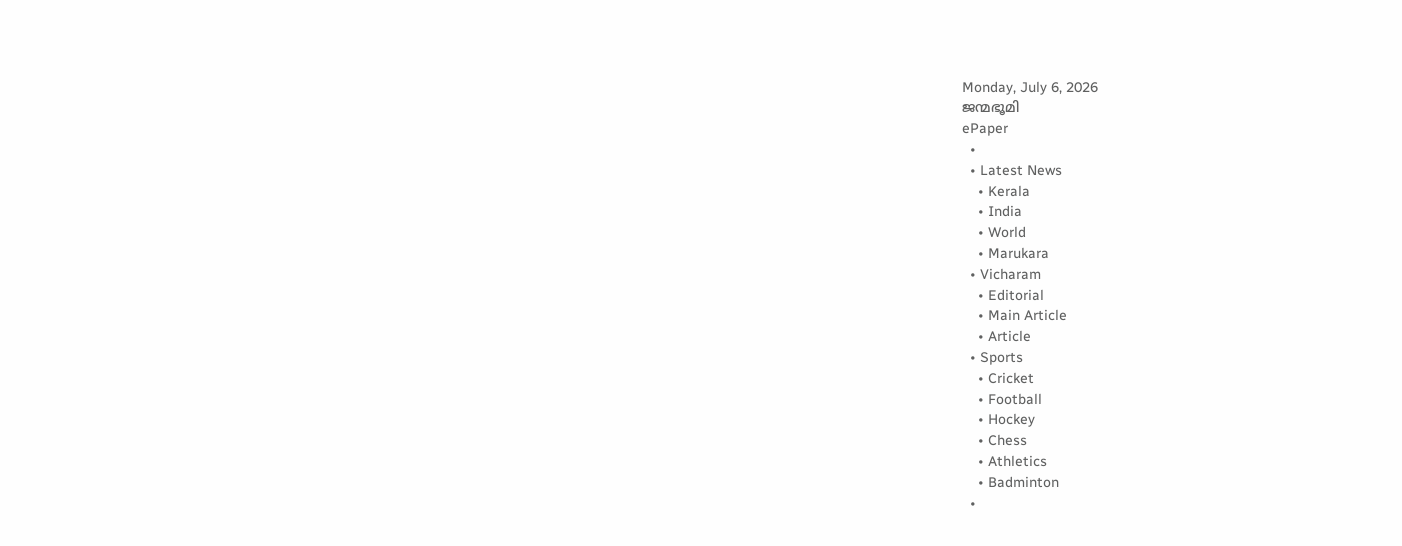Monday, July 6, 2026
ജന്മഭൂമി
ePaper
  •
  • Latest News
    • Kerala
    • India
    • World
    • Marukara
  • Vicharam
    • Editorial
    • Main Article
    • Article
  • Sports
    • Cricket
    • Football
    • Hockey
    • Chess
    • Athletics
    • Badminton
  •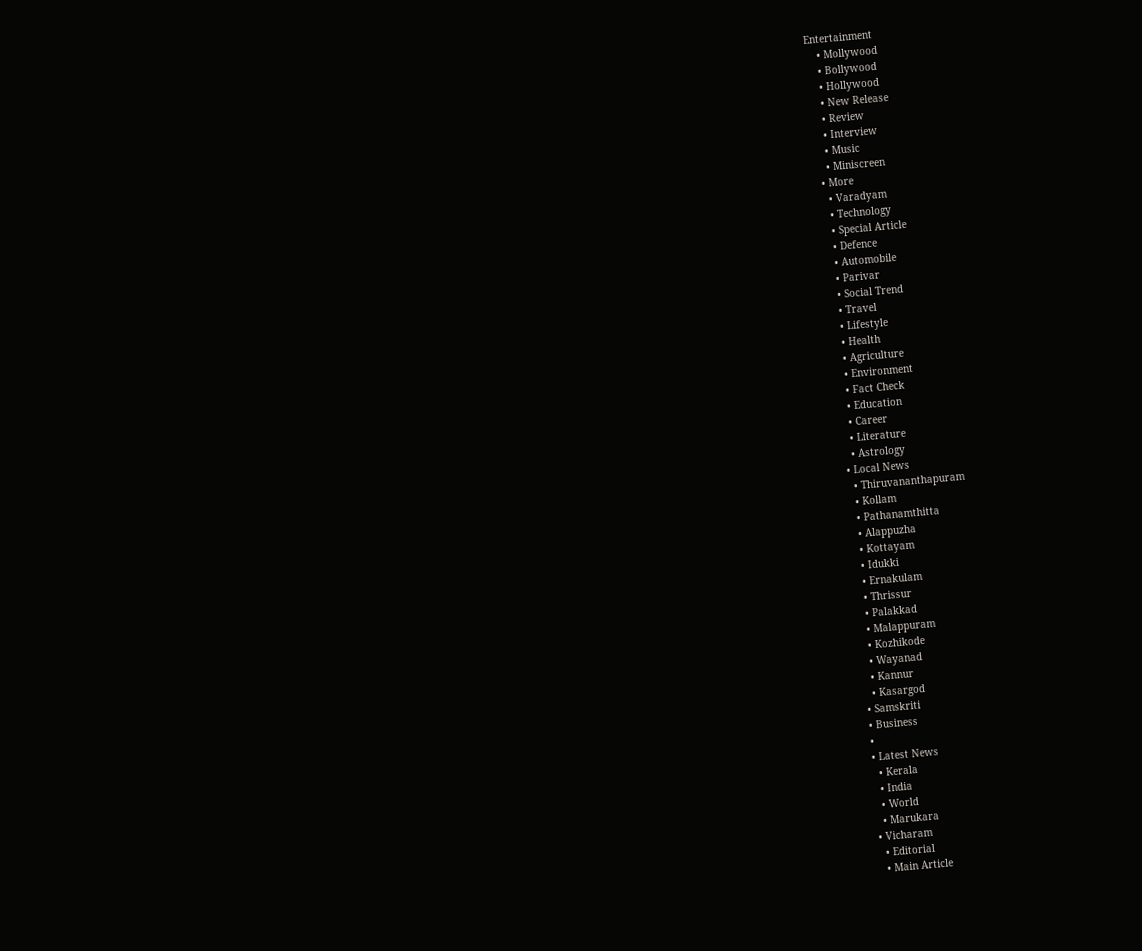Entertainment
    • Mollywood
    • Bollywood
    • Hollywood
    • New Release
    • Review
    • Interview
    • Music
    • Miniscreen
  • More
    • Varadyam
    • Technology
    • Special Article
    • Defence
    • Automobile
    • Parivar
    • Social Trend
    • Travel
    • Lifestyle
    • Health
    • Agriculture
    • Environment
    • Fact Check
    • Education
    • Career
    • Literature
    • Astrology
  • Local News
    • Thiruvananthapuram
    • Kollam
    • Pathanamthitta
    • Alappuzha
    • Kottayam
    • Idukki
    • Ernakulam
    • Thrissur
    • Palakkad
    • Malappuram
    • Kozhikode
    • Wayanad
    • Kannur
    • Kasargod
  • Samskriti
  • Business
  •
  • Latest News
    • Kerala
    • India
    • World
    • Marukara
  • Vicharam
    • Editorial
    • Main Article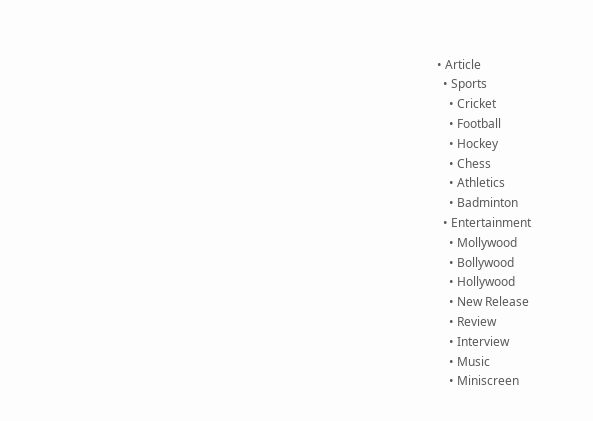• Article
  • Sports
    • Cricket
    • Football
    • Hockey
    • Chess
    • Athletics
    • Badminton
  • Entertainment
    • Mollywood
    • Bollywood
    • Hollywood
    • New Release
    • Review
    • Interview
    • Music
    • Miniscreen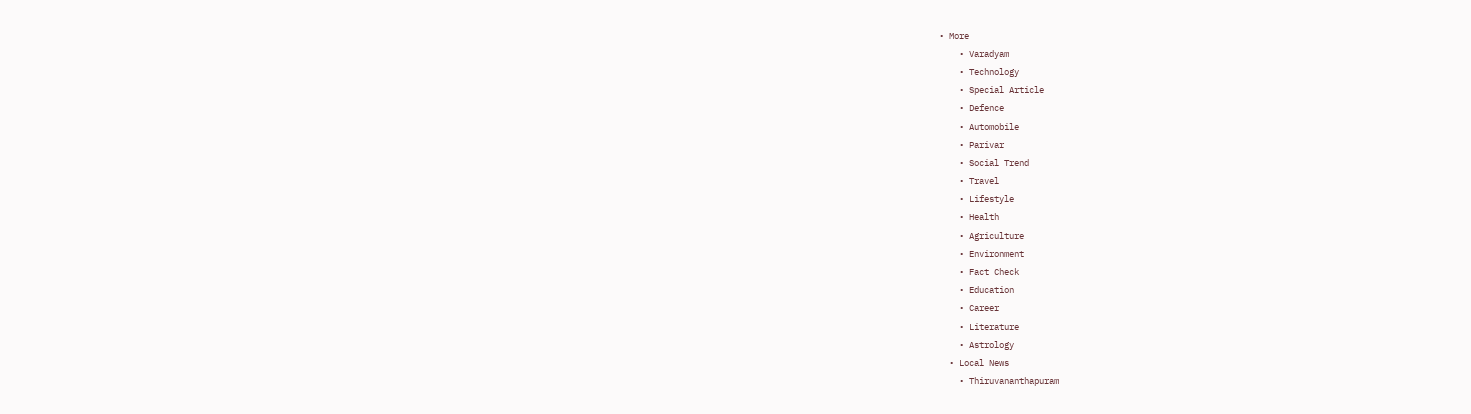• More
    • Varadyam
    • Technology
    • Special Article
    • Defence
    • Automobile
    • Parivar
    • Social Trend
    • Travel
    • Lifestyle
    • Health
    • Agriculture
    • Environment
    • Fact Check
    • Education
    • Career
    • Literature
    • Astrology
  • Local News
    • Thiruvananthapuram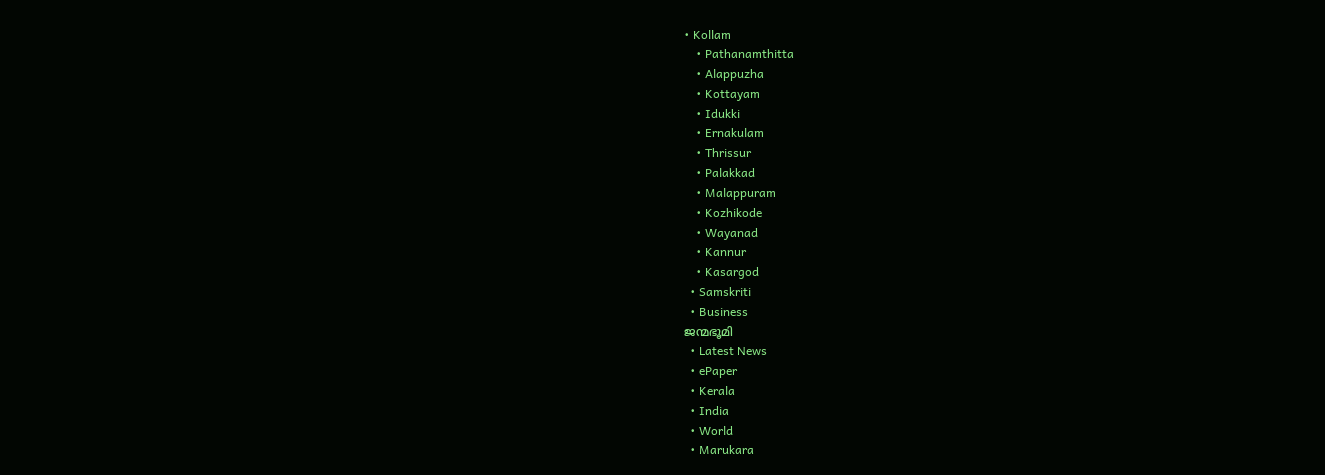• Kollam
    • Pathanamthitta
    • Alappuzha
    • Kottayam
    • Idukki
    • Ernakulam
    • Thrissur
    • Palakkad
    • Malappuram
    • Kozhikode
    • Wayanad
    • Kannur
    • Kasargod
  • Samskriti
  • Business
ജന്മഭൂമി
  • Latest News
  • ePaper
  • Kerala
  • India
  • World
  • Marukara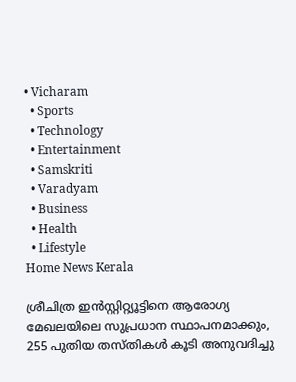• Vicharam
  • Sports
  • Technology
  • Entertainment
  • Samskriti
  • Varadyam
  • Business
  • Health
  • Lifestyle
Home News Kerala

ശ്രീചിത്ര ഇന്‍സ്റ്റിറ്റ്യൂട്ടിനെ ആരോഗ്യ മേഖലയിലെ സുപ്രധാന സ്ഥാപനമാക്കും, 255 പുതിയ തസ്തികള്‍ കൂടി അനുവദിച്ചു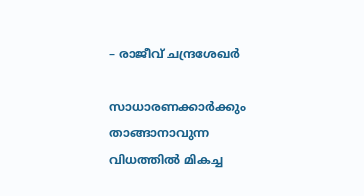– രാജീവ് ചന്ദ്രശേഖര്‍

സാധാരണക്കാര്‍ക്കും താങ്ങാനാവുന്ന വിധത്തില്‍ മികച്ച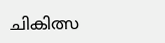ചികിത്സ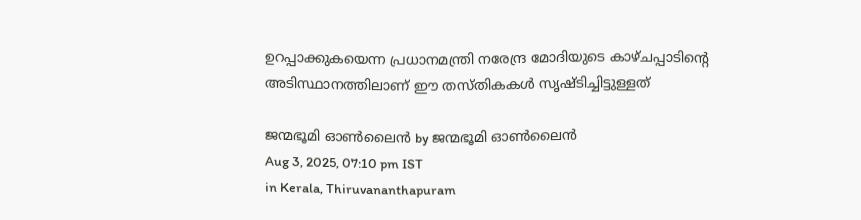ഉറപ്പാക്കുകയെന്ന പ്രധാനമന്ത്രി നരേന്ദ്ര മോദിയുടെ കാഴ്ചപ്പാടിന്റെ അടിസ്ഥാനത്തിലാണ് ഈ തസ്തികകള്‍ സൃഷ്ടിച്ചിട്ടുള്ളത്

ജന്മഭൂമി ഓണ്‍ലൈന്‍ by ജന്മഭൂമി ഓണ്‍ലൈന്‍
Aug 3, 2025, 07:10 pm IST
in Kerala, Thiruvananthapuram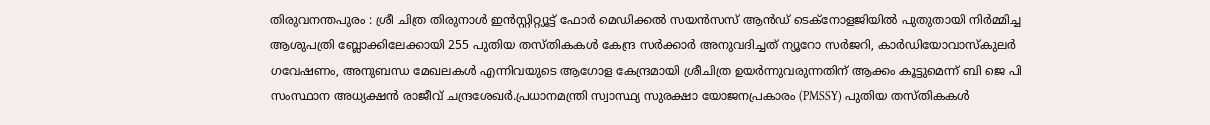തിരുവനന്തപുരം : ശ്രീ ചിത്ര തിരുനാള്‍ ഇന്‍സ്റ്റിറ്റ്യൂട്ട് ഫോര്‍ മെഡിക്കല്‍ സയന്‍സസ് ആന്‍ഡ് ടെക്‌നോളജിയില്‍ പുതുതായി നിര്‍മ്മിച്ച ആശുപത്രി ബ്ലോക്കിലേക്കായി 255 പുതിയ തസ്തികകള്‍ കേന്ദ്ര സര്‍ക്കാര്‍ അനുവദിച്ചത് ന്യൂറോ സര്‍ജറി, കാര്‍ഡിയോവാസ്‌കുലര്‍ ഗവേഷണം, അനുബന്ധ മേഖലകള്‍ എന്നിവയുടെ ആഗോള കേന്ദ്രമായി ശ്രീചിത്ര ഉയര്‍ന്നുവരുന്നതിന് ആക്കം കൂട്ടുമെന്ന് ബി ജെ പി സംസ്ഥാന അധ്യക്ഷന്‍ രാജീവ് ചന്ദ്രശേഖര്‍.പ്രധാനമന്ത്രി സ്വാസ്ഥ്യ സുരക്ഷാ യോജനപ്രകാരം (PMSSY) പുതിയ തസ്തികകള്‍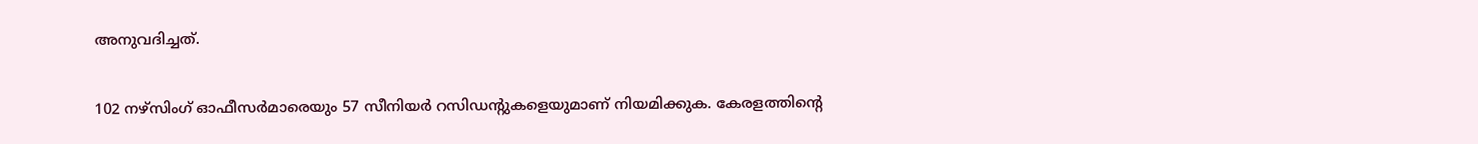അനുവദിച്ചത്.

102 നഴ്സിംഗ് ഓഫീസര്‍മാരെയും 57 സീനിയര്‍ റസിഡന്റുകളെയുമാണ് നിയമിക്കുക. കേരളത്തിന്റെ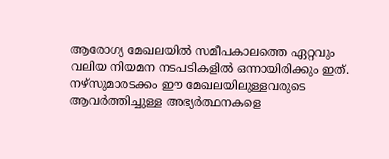ആരോഗ്യ മേഖലയില്‍ സമീപകാലത്തെ ഏറ്റവും വലിയ നിയമന നടപടികളില്‍ ഒന്നായിരിക്കും ഇത്.
നഴ്‌സുമാരടക്കം ഈ മേഖലയിലുള്ളവരുടെ ആവര്‍ത്തിച്ചുള്ള അഭ്യര്‍ത്ഥനകളെ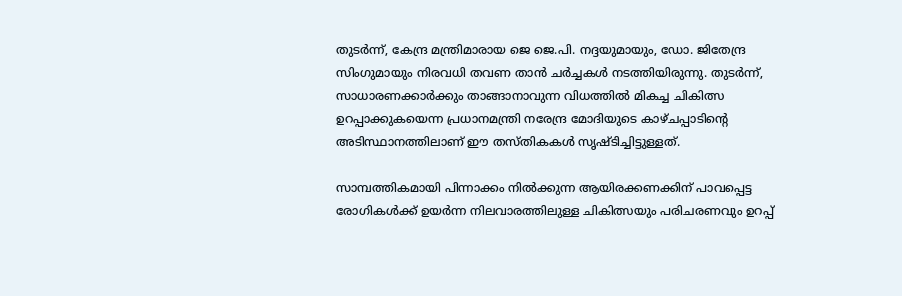തുടര്‍ന്ന്, കേന്ദ്ര മന്ത്രിമാരായ ജെ ജെ.പി. നദ്ദയുമായും, ഡോ. ജിതേന്ദ്ര സിംഗുമായും നിരവധി തവണ താന്‍ ചര്‍ച്ചകള്‍ നടത്തിയിരുന്നു. തുടര്‍ന്ന്, സാധാരണക്കാര്‍ക്കും താങ്ങാനാവുന്ന വിധത്തില്‍ മികച്ച ചികിത്സ ഉറപ്പാക്കുകയെന്ന പ്രധാനമന്ത്രി നരേന്ദ്ര മോദിയുടെ കാഴ്ചപ്പാടിന്റെ അടിസ്ഥാനത്തിലാണ് ഈ തസ്തികകള്‍ സൃഷ്ടിച്ചിട്ടുള്ളത്.

സാമ്പത്തികമായി പിന്നാക്കം നില്‍ക്കുന്ന ആയിരക്കണക്കിന് പാവപ്പെട്ട രോഗികള്‍ക്ക് ഉയര്‍ന്ന നിലവാരത്തിലുള്ള ചികിത്സയും പരിചരണവും ഉറപ്പ്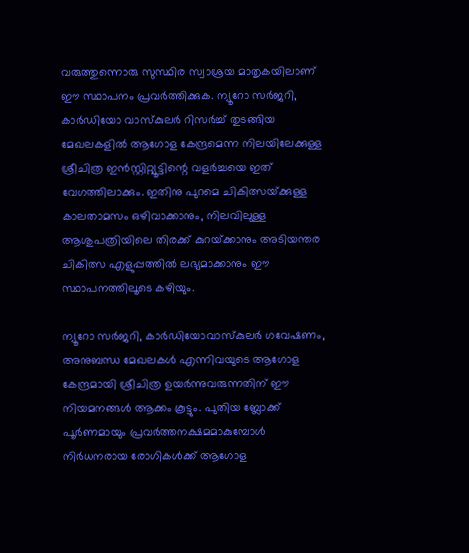വരുത്തുന്നൊരു സുസ്ഥിര സ്വാശ്രയ മാതൃകയിലാണ് ഈ സ്ഥാപനം പ്രവര്‍ത്തിക്കുക. ന്യൂറോ സര്‍ജറി, കാര്‍ഡിയോ വാസ്‌കുലര്‍ റിസര്‍ച്ച് തുടങ്ങിയ മേഖലകളില്‍ ആഗോള കേന്ദ്രമെന്ന നിലയിലേക്കുള്ള ശ്രീചിത്ര ഇന്‍സ്റ്റിറ്റ്യൂട്ടിന്റെ വളര്‍ച്ചയെ ഇത് വേഗത്തിലാക്കും. ഇതിനു പുറമെ ചികിത്സയ്‌ക്കുള്ള കാലതാമസം ഒഴിവാക്കാനും, നിലവിലുള്ള ആശുപത്രിയിലെ തിരക്ക് കുറയ്‌ക്കാനും അടിയന്തര ചികിത്സ എളുപ്പത്തില്‍ ലഭ്യമാക്കാനും ഈ സ്ഥാപനത്തിലൂടെ കഴിയും.

ന്യൂറോ സര്‍ജറി, കാര്‍ഡിയോവാസ്‌കുലര്‍ ഗവേഷണം, അനുബന്ധ മേഖലകള്‍ എന്നിവയുടെ ആഗോള കേന്ദ്രമായി ശ്രീചിത്ര ഉയര്‍ന്നുവരുന്നതിന് ഈ നിയമനങ്ങള്‍ ആക്കം കൂട്ടും. പുതിയ ബ്ലോക്ക് പൂര്‍ണമായും പ്രവര്‍ത്തനക്ഷമമാകുമ്പോള്‍ നിര്‍ധനരായ രോഗികള്‍ക്ക് ആഗോള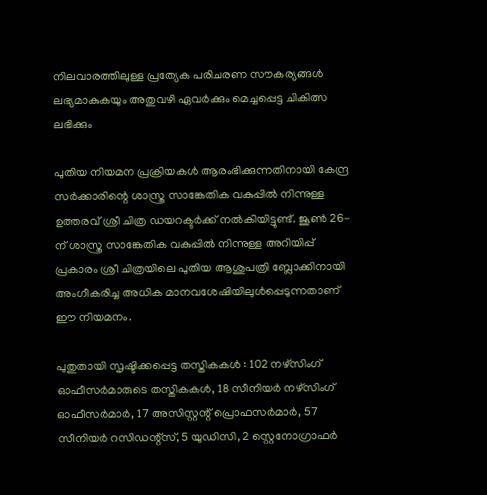നിലവാരത്തിലുള്ള പ്രത്യേക പരിചരണ സൗകര്യങ്ങള്‍ ലഭ്യമാകുകയും അതുവഴി ഏവര്‍ക്കും മെച്ചപ്പെട്ട ചികിത്സ ലഭിക്കും

പുതിയ നിയമന പ്രക്രിയകള്‍ ആരംഭിക്കുന്നതിനായി കേന്ദ്ര സര്‍ക്കാരിന്റെ ശാസ്ത്ര സാങ്കേതിക വകുപ്പില്‍ നിന്നുള്ള ഉത്തരവ് ശ്രീ ചിത്ര ഡയറക്ടര്‍ക്ക് നല്‍കിയിട്ടുണ്ട്. ജൂണ്‍ 26-ന് ശാസ്ത്ര സാങ്കേതിക വകുപ്പില്‍ നിന്നുള്ള അറിയിപ്പ് പ്രകാരം ശ്രീ ചിത്രയിലെ പുതിയ ആശുപത്രി ബ്ലോക്കിനായി അംഗീകരിച്ച അധിക മാനവശേഷിയിലുള്‍പ്പെടുന്നതാണ് ഈ നിയമനം.

പുതുതായി സൃഷ്ടിക്കപ്പെട്ട തസ്തികകള്‍ : 102 നഴ്സിംഗ് ഓഫീസര്‍മാരുടെ തസ്തികകള്‍, 18 സീനിയര്‍ നഴ്സിംഗ് ഓഫീസര്‍മാര്‍, 17 അസിസ്റ്റന്റ് പ്രൊഫസര്‍മാര്‍, 57 സീനിയര്‍ റസിഡന്റ്സ്, 5 യുഡിസി, 2 സ്റ്റെനോഗ്രാഫര്‍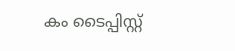കം ടൈപ്പിസ്റ്റ്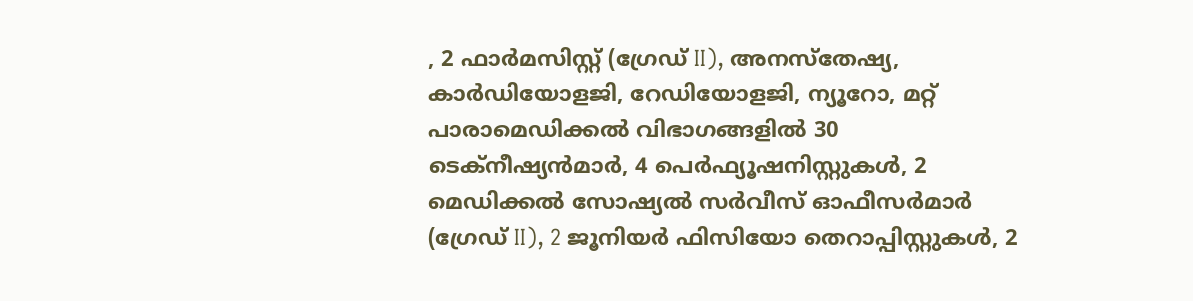, 2 ഫാര്‍മസിസ്റ്റ് (ഗ്രേഡ് II), അനസ്‌തേഷ്യ, കാര്‍ഡിയോളജി, റേഡിയോളജി, ന്യൂറോ, മറ്റ് പാരാമെഡിക്കല്‍ വിഭാഗങ്ങളില്‍ 30 ടെക്നീഷ്യന്‍മാര്‍, 4 പെര്‍ഫ്യൂഷനിസ്റ്റുകള്‍, 2 മെഡിക്കല്‍ സോഷ്യല്‍ സര്‍വീസ് ഓഫീസര്‍മാര്‍ (ഗ്രേഡ് II), 2 ജൂനിയര്‍ ഫിസിയോ തെറാപ്പിസ്റ്റുകള്‍, 2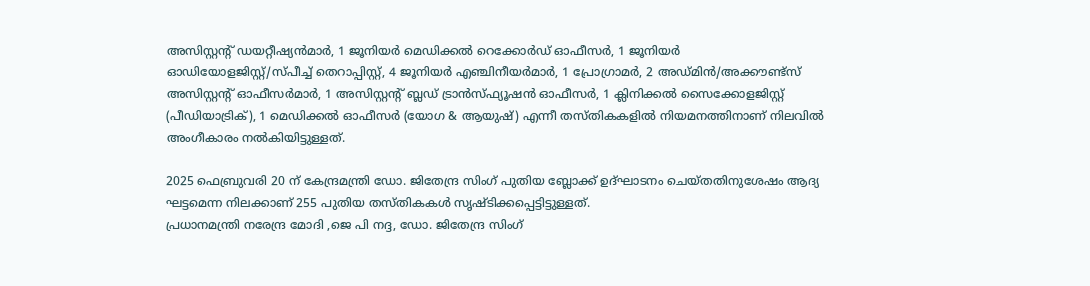അസിസ്റ്റന്റ് ഡയറ്റീഷ്യന്‍മാര്‍, 1 ജൂനിയര്‍ മെഡിക്കല്‍ റെക്കോര്‍ഡ് ഓഫീസര്‍, 1 ജൂനിയര്‍ ഓഡിയോളജിസ്റ്റ്/സ്പീച്ച് തെറാപ്പിസ്റ്റ്, 4 ജൂനിയര്‍ എഞ്ചിനീയര്‍മാര്‍, 1 പ്രോഗ്രാമര്‍, 2 അഡ്മിന്‍/അക്കൗണ്ട്‌സ് അസിസ്റ്റന്റ് ഓഫീസര്‍മാര്‍, 1 അസിസ്റ്റന്റ് ബ്ലഡ് ട്രാന്‍സ്ഫ്യൂഷന്‍ ഓഫീസര്‍, 1 ക്ലിനിക്കല്‍ സൈക്കോളജിസ്റ്റ് (പീഡിയാട്രിക്), 1 മെഡിക്കല്‍ ഓഫീസര്‍ (യോഗ & ആയുഷ്) എന്നീ തസ്തികകളില്‍ നിയമനത്തിനാണ് നിലവില്‍ അംഗീകാരം നല്‍കിയിട്ടുള്ളത്.

2025 ഫെബ്രുവരി 20 ന് കേന്ദ്രമന്ത്രി ഡോ. ജിതേന്ദ്ര സിംഗ് പുതിയ ബ്ലോക്ക് ഉദ്ഘാടനം ചെയ്തതിനുശേഷം ആദ്യ ഘട്ടമെന്ന നിലക്കാണ് 255 പുതിയ തസ്തികകള്‍ സൃഷ്ടിക്കപ്പെട്ടിട്ടുള്ളത്.
പ്രധാനമന്ത്രി നരേന്ദ്ര മോദി ,ജെ പി നദ്ദ, ഡോ. ജിതേന്ദ്ര സിംഗ്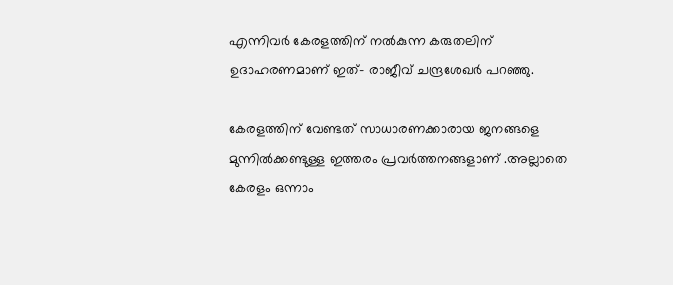എന്നിവര്‍ കേരളത്തിന് നല്‍കുന്ന കരുതലിന് ഉദാഹരണമാണ് ഇത്- രാജീവ് ചന്ദ്രശേഖര്‍ പറഞ്ഞു.

കേരളത്തിന് വേണ്ടത് സാധാരണക്കാരായ ജനങ്ങളെ മുന്നില്‍ക്കണ്ടുള്ള ഇത്തരം പ്രവര്‍ത്തനങ്ങളാണ് .അല്ലാതെ കേരളം ഒന്നാം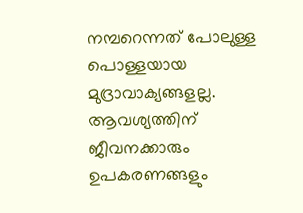നമ്പറെന്നത് പോലുള്ള പൊള്ളയായ മുദ്രാവാക്യങ്ങളല്ല. ആവശ്യത്തിന് ജീവനക്കാരും ഉപകരണങ്ങളും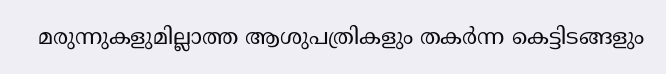മരുന്നുകളുമില്ലാത്ത ആശുപത്രികളും തകര്‍ന്ന കെട്ടിടങ്ങളും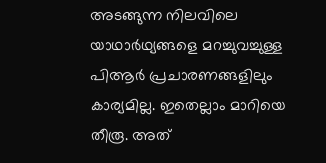അടങ്ങുന്ന നിലവിലെ യാഥാര്‍ഥ്യങ്ങളെ മറച്ചുവച്ചുള്ള പിആര്‍ പ്രചാരണങ്ങളിലും കാര്യമില്ല. ഇതെല്ലാം മാറിയെ തീരൂ. അത്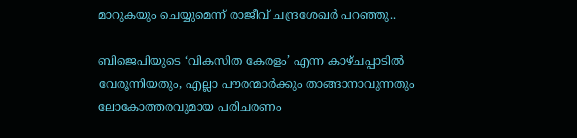മാറുകയും ചെയ്യുമെന്ന് രാജീവ് ചന്ദ്രശേഖര്‍ പറഞ്ഞു..

ബിജെപിയുടെ ‘വികസിത കേരളം’ എന്ന കാഴ്ചപ്പാടില്‍ വേരൂന്നിയതും, എല്ലാ പൗരന്മാര്‍ക്കും താങ്ങാനാവുന്നതും ലോകോത്തരവുമായ പരിചരണം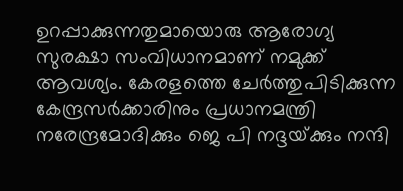ഉറപ്പാക്കുന്നതുമായൊരു ആരോഗ്യ സുരക്ഷാ സംവിധാനമാണ് നമുക്ക് ആവശ്യം. കേരളത്തെ ചേര്‍ത്തുപിടിക്കുന്ന കേന്ദ്രസര്‍ക്കാരിനും പ്രധാനമന്ത്രി നരേന്ദ്രമോദിക്കും ജെ പി നദ്ദയ്‌ക്കും നന്ദി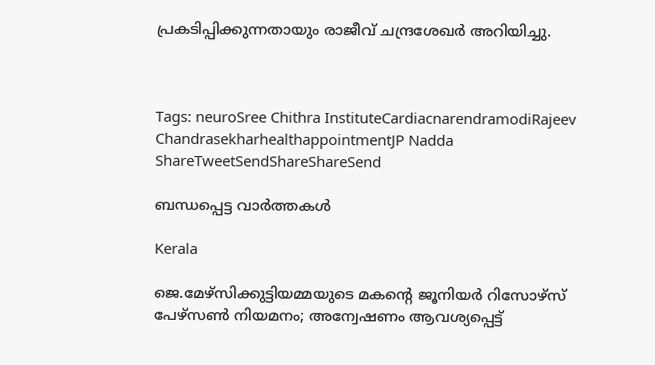പ്രകടിപ്പിക്കുന്നതായും രാജീവ് ചന്ദ്രശേഖര്‍ അറിയിച്ചു.



Tags: neuroSree Chithra InstituteCardiacnarendramodiRajeev ChandrasekharhealthappointmentJP Nadda
ShareTweetSendShareShareSend

ബന്ധപ്പെട്ട വാര്‍ത്തകള്‍

Kerala

ജെ.മേഴ്‌സിക്കുട്ടിയമ്മയുടെ മകന്റെ ജൂനിയർ റിസോഴ്‌സ് പേഴ്‌സൺ നിയമനം; അന്വേഷണം ആവശ്യപ്പെട്ട്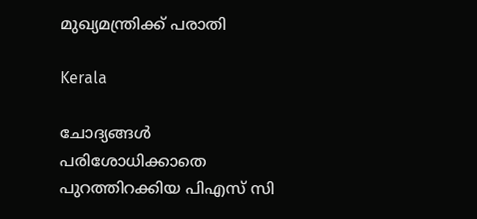മുഖ്യമന്ത്രിക്ക് പരാതി

Kerala

ചോദ്യങ്ങള്‍ പരിശോധിക്കാതെ പുറത്തിറക്കിയ പിഎസ് സി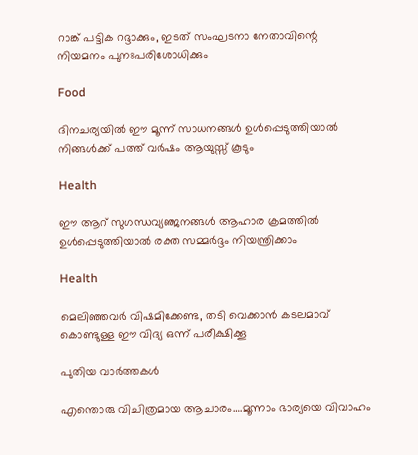റാങ്ക് പട്ടിക റദ്ദാക്കും, ഇടത് സംഘടനാ നേതാവിന്റെ നിയമനം പുനഃപരിശോധിക്കും

Food

ദിനചര്യയില്‍ ഈ മൂന്ന് സാധനങ്ങൾ ഉൾപ്പെടുത്തിയാൽ നിങ്ങൾക്ക് പത്ത് വർഷം ആയുസ്സ് കൂടും

Health

ഈ ആറ് സുഗന്ധവ്യഞ്ജനങ്ങൾ ആഹാര ക്രമത്തിൽ ഉൾപ്പെടുത്തിയാൽ രക്ത സമ്മർദ്ദം നിയന്ത്രിക്കാം

Health

മെലിഞ്ഞവർ വിഷമിക്കേണ്ട, തടി വെക്കാൻ കടലമാവ് കൊണ്ടുള്ള ഈ വിദ്യ ഒന്ന് പരീക്ഷിക്കൂ

പുതിയ വാര്‍ത്തകള്‍

എന്തൊരു വിചിത്രമായ ആചാരം….മൂന്നാം ഭാര്യയെ വിവാഹം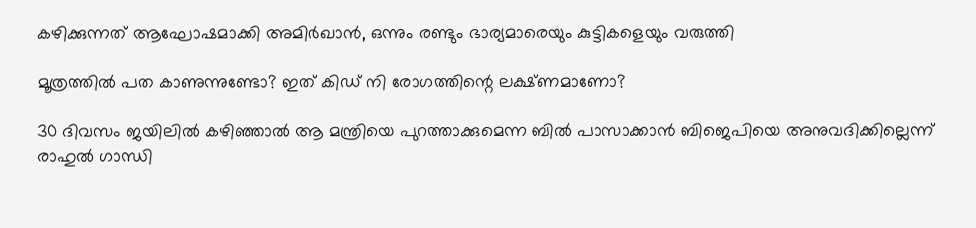കഴിക്കുന്നത് ആഘോഷമാക്കി അമിര്‍ഖാന്‍, ഒന്നും രണ്ടും ഭാര്യമാരെയും കുട്ടികളെയും വരുത്തി

മൂത്രത്തില്‍ പത കാണുന്നുണ്ടോ? ഇത് കിഡ് നി രോഗത്തിന്റെ ലക്ഷ്ണമാണോ?

30 ദിവസം ജയിലില്‍ കഴിഞ്ഞാല്‍ ആ മന്ത്രിയെ പുറത്താക്കുമെന്ന ബില്‍ പാസാക്കാന്‍ ബിജെപിയെ അനുവദിക്കില്ലെന്ന് രാഹുല്‍ ഗാന്ധി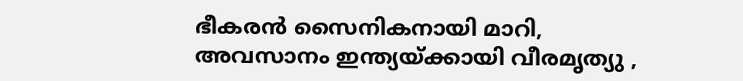ഭീകരന്‍ സൈനികനായി മാറി, അവസാനം ഇന്ത്യയ്‌ക്കായി വീരമൃത്യു ,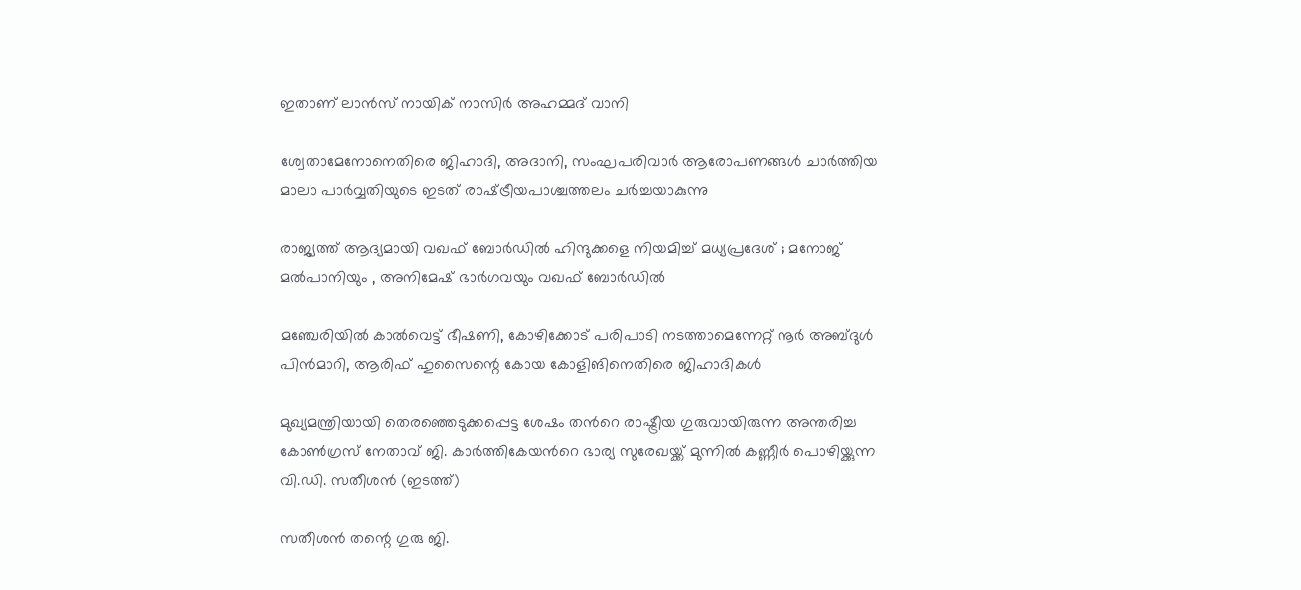ഇതാണ് ലാന്‍സ് നായിക് നാസിര്‍ അഹമ്മദ് വാനി

ശ്വേതാമേനോനെതിരെ ജിഹാദി, അദാനി, സംഘപരിവാര്‍ ആരോപണങ്ങള്‍ ചാര്‍ത്തിയ മാലാ പാര്‍വ്വതിയുടെ ഇടത് രാഷ്‌ട്രീയപാശ്ചത്തലം ചര്‍ച്ചയാകുന്നു

രാജ്യത്ത് ആദ്യമായി വഖഫ് ബോർഡിൽ ഹിന്ദുക്കളെ നിയമിച്ച് മധ്യപ്രദേശ് ; മനോജ് മൽപാനിയും , അനിമേഷ് ഭാർഗവയും വഖഫ് ബോർഡിൽ

മഞ്ചേരിയില്‍ കാല്‍വെട്ട് ഭീഷണി, കോഴിക്കോട് പരിപാടി നടത്താമെന്നേറ്റ് നൂര്‍ അബ്ദുള്‍ പിന്‍മാറി, ആരിഫ് ഹുസൈന്റെ കോയ കോളിങിനെതിരെ ജിഹാദികള്‍

മുഖ്യമന്ത്രിയായി തെരഞ്ഞെടുക്കപ്പെട്ട ശേഷം തന്‍റെ രാഷ്ട്രീയ ഗുരുവായിരുന്ന അന്തരിച്ച കോണ്‍ഗ്രസ് നേതാവ് ജി. കാര്‍ത്തികേയന്‍റെ ഭാര്യ സുരേഖയ്ക്ക് മുന്നില്‍ കണ്ണീര്‍ പൊഴിയ്ക്കുന്ന വി.ഡി. സതീശന്‍ (ഇടത്ത്)

സതീശന്‍ തന്റെ ഗുരു ജി.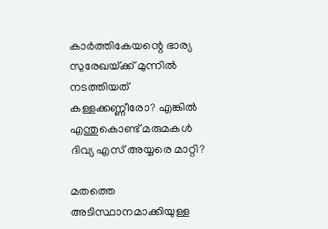കാര്‍ത്തികേയന്റെ ഭാര്യ സുരേഖയ്‌ക്ക് മുന്നില്‍ നടത്തിയത് കള്ളക്കണ്ണീരോ? എങ്കില്‍ എന്തുകൊണ്ട് മരുമകള്‍ ദിവ്യ എസ് അയ്യരെ മാറ്റി?

മതത്തെ അടിസ്ഥാനമാക്കിയുള്ള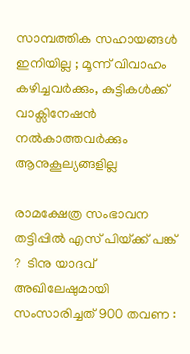സാമ്പത്തിക സഹായങ്ങൾ ഇനിയില്ല ; മൂന്ന് വിവാഹം കഴിച്ചവർക്കും, കുട്ടികൾക്ക് വാക്സിനേഷൻ നൽകാത്തവർക്കും ആനുകൂല്യങ്ങളില്ല

രാമക്ഷേത്ര സംഭാവന തട്ടിപ്പിൽ എസ് പിയ്‌ക്ക് പങ്ക് ?  ടിനു യാദവ് അഖിലേഷുമായി സംസാരിച്ചത് 900 തവണ :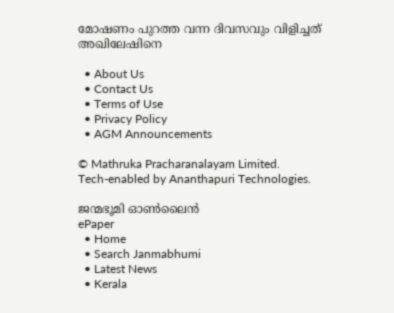മോഷണം പുറത്ത വന്ന ദിവസവും വിളിച്ചത് അഖിലേഷിനെ

  • About Us
  • Contact Us
  • Terms of Use
  • Privacy Policy
  • AGM Announcements

© Mathruka Pracharanalayam Limited.
Tech-enabled by Ananthapuri Technologies.

ജന്മഭൂമി ഓണ്‍ലൈന്‍
ePaper
  • Home
  • Search Janmabhumi
  • Latest News
  • Kerala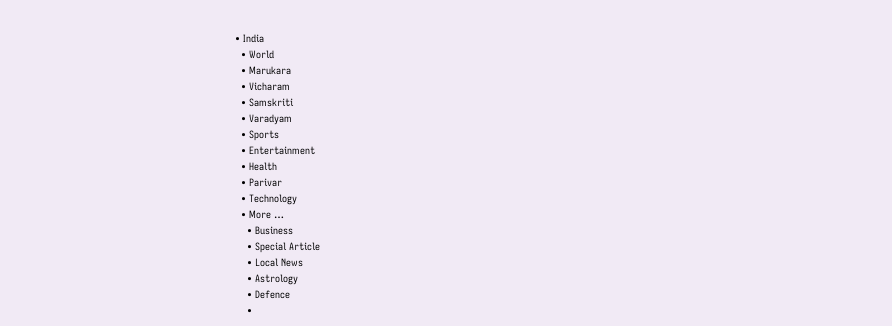• India
  • World
  • Marukara
  • Vicharam
  • Samskriti
  • Varadyam
  • Sports
  • Entertainment
  • Health
  • Parivar
  • Technology
  • More …
    • Business
    • Special Article
    • Local News
    • Astrology
    • Defence
    •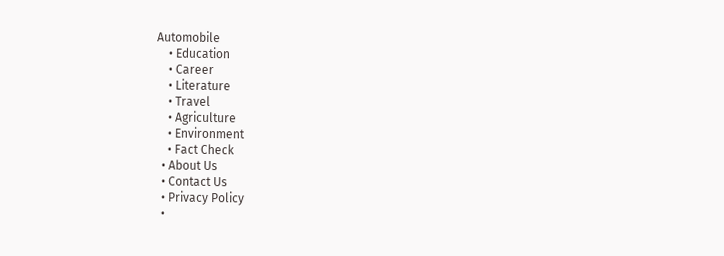Automobile
    • Education
    • Career
    • Literature
    • Travel
    • Agriculture
    • Environment
    • Fact Check
  • About Us
  • Contact Us
  • Privacy Policy
  •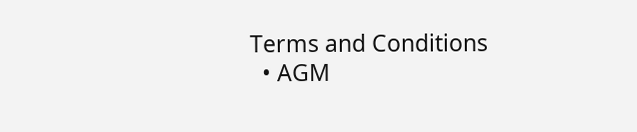Terms and Conditions
  • AGM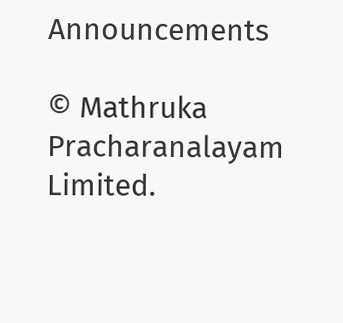Announcements

© Mathruka Pracharanalayam Limited.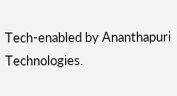Tech-enabled by Ananthapuri Technologies.